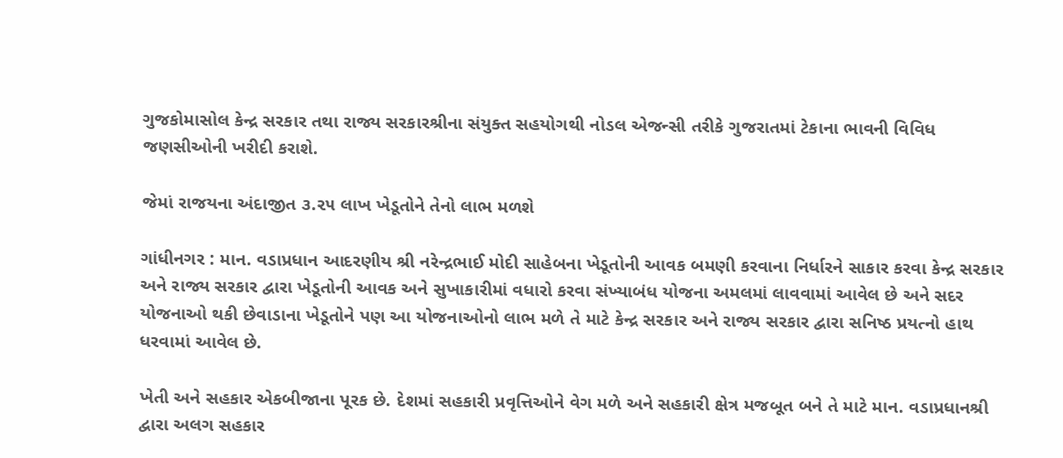ગુજકોમાસોલ કેન્દ્ર સરકાર તથા રાજ્ય સરકારશ્રીના સંયુક્ત સહયોગથી નોડલ એજન્સી તરીકે ગુજરાતમાં ટેકાના ભાવની વિવિધ જણસીઓની ખરીદી કરાશે.

જેમાં રાજયના અંદાજીત ૩.૨૫ લાખ ખેડૂતોને તેનો લાભ મળશે

ગાંધીનગર : માન. વડાપ્રધાન આદરણીય શ્રી નરેન્દ્રભાઈ મોદી સાહેબના ખેડૂતોની આવક બમણી કરવાના નિર્ધારને સાકાર કરવા કેન્દ્ર સરકાર અને રાજ્ય સરકાર દ્વારા ખેડૂતોની આવક અને સુખાકારીમાં વધારો કરવા સંખ્યાબંધ યોજના અમલમાં લાવવામાં આવેલ છે અને સદર યોજનાઓ થકી છેવાડાના ખેડૂતોને પણ આ યોજનાઓનો લાભ મળે તે માટે કેન્દ્ર સરકાર અને રાજ્ય સરકાર દ્વારા સનિષ્ઠ પ્રયત્નો હાથ ધરવામાં આવેલ છે.

ખેતી અને સહકાર એકબીજાના પૂરક છે. દેશમાં સહકારી પ્રવૃત્તિઓને વેગ મળે અને સહકારી ક્ષેત્ર મજબૂત બને તે માટે માન. વડાપ્રધાનશ્રી દ્વારા અલગ સહકાર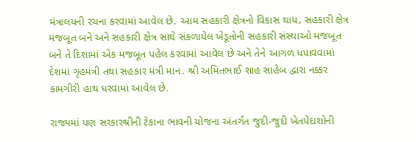મંત્રાલયની રચના કરવામાં આવેલ છે. આમ સહકારી ક્ષેત્રનો વિકાસ થાય, સહકારી ક્ષેત્ર મજબૂત બને અને સહકારી ક્ષેત્ર સાથે સંકળાયેલ ખેડૂતોની સહકારી સંસ્થાઓ મજબૂત બને તે દિશામાં એક મજબૂત પહેલ કરવામાં આવેલ છે અને તેને આગળ ધપાવવામાં દેશમાં ગૃહમંત્રી તથા સહકાર મંત્રી માન. શ્રી અમિતભાઈ શાહ સાહેબ દ્વારા નક્કર કામગીરી હાથ ધરવામાં આવેલ છે.

રાજ્યમાં પણ સરકારશ્રીની ટેકાના ભાવની યોજના અંતર્ગત જુદી-જુદી ખેતપેદાશોની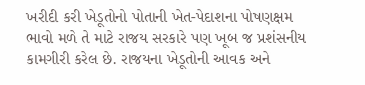ખરીદી કરી ખેડૂતોનો પોતાની ખેત-પેદાશના પોષણક્ષમ ભાવો મળે તે માટે રાજય સરકારે પણ ખૂબ જ પ્રશંસનીય કામગીરી કરેલ છે. રાજયના ખેડૂતોની આવક અને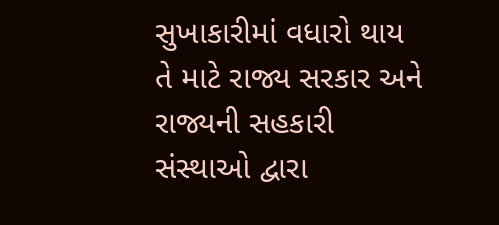સુખાકારીમાં વધારો થાય તે માટે રાજ્ય સરકાર અને રાજ્યની સહકારી સંસ્થાઓ દ્વારા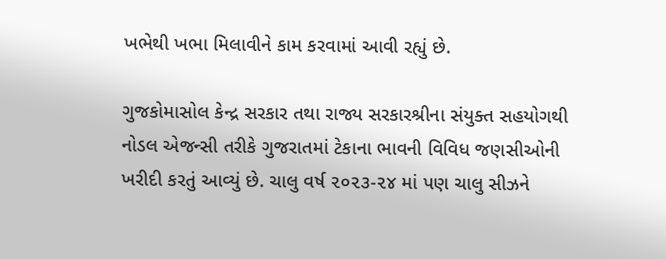ખભેથી ખભા મિલાવીને કામ કરવામાં આવી રહ્યું છે.

ગુજકોમાસોલ કેન્દ્ર સરકાર તથા રાજ્ય સરકારશ્રીના સંયુક્ત સહયોગથી નોડલ એજન્સી તરીકે ગુજરાતમાં ટેકાના ભાવની વિવિધ જણસીઓની ખરીદી કરતું આવ્યું છે. ચાલુ વર્ષ ૨૦૨૩-૨૪ માં પણ ચાલુ સીઝને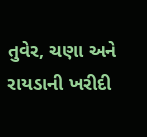તુવેર, ચણા અને રાયડાની ખરીદી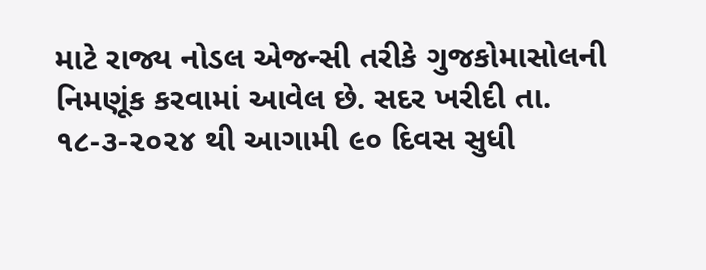માટે રાજ્ય નોડલ એજન્સી તરીકે ગુજકોમાસોલની નિમણૂંક કરવામાં આવેલ છે. સદર ખરીદી તા. ૧૮-૩-૨૦૨૪ થી આગામી ૯૦ દિવસ સુધી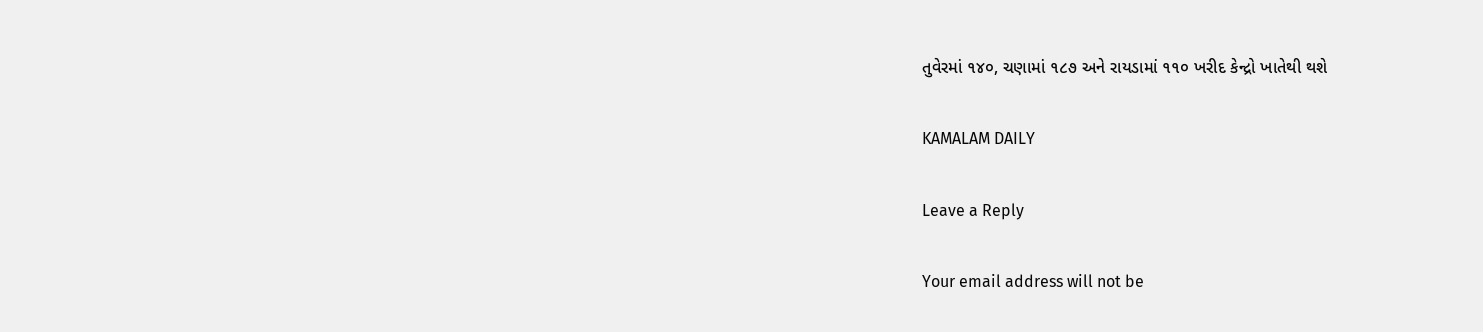તુવેરમાં ૧૪૦, ચણામાં ૧૮૭ અને રાયડામાં ૧૧૦ ખરીદ કેન્દ્રો ખાતેથી થશે

KAMALAM DAILY

Leave a Reply

Your email address will not be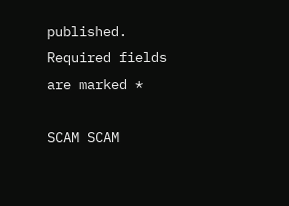published. Required fields are marked *

SCAM SCAM